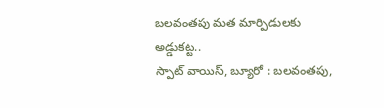బలవంతపు మత మార్పిడులకు అడ్డుకట్ట..
స్పాట్ వాయిస్, బ్యూరో : బలవంతపు,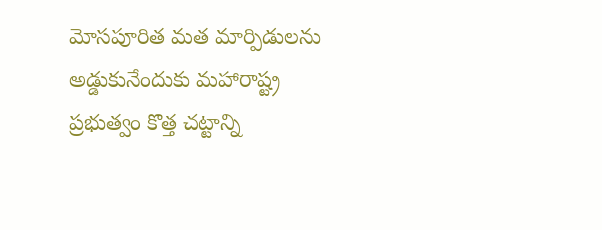మోసపూరిత మత మార్పిడులను అడ్డుకునేందుకు మహారాష్ట్ర ప్రభుత్వం కొత్త చట్టాన్ని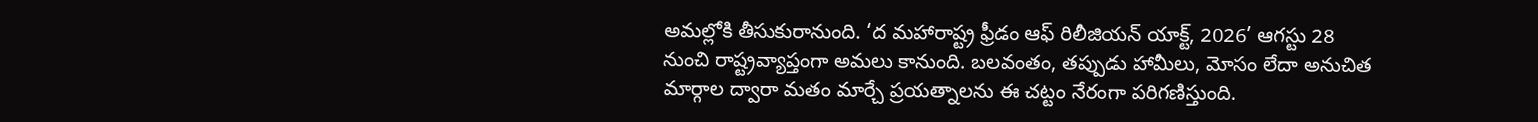అమల్లోకి తీసుకురానుంది. ‘ద మహారాష్ట్ర ఫ్రీడం ఆఫ్ రిలీజియన్ యాక్ట్, 2026’ ఆగస్టు 28 నుంచి రాష్ట్రవ్యాప్తంగా అమలు కానుంది. బలవంతం, తప్పుడు హామీలు, మోసం లేదా అనుచిత మార్గాల ద్వారా మతం మార్చే ప్రయత్నాలను ఈ చట్టం నేరంగా పరిగణిస్తుంది.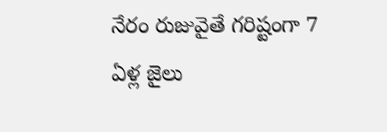నేరం రుజువైతే గరిష్టంగా 7 ఏళ్ల జైలు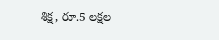శిక్ష, రూ.5 లక్షల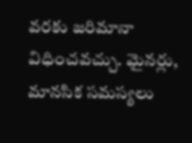వరకు జరిమానా విధించవచ్చు. మైనర్లు, మానసిక సమస్యలు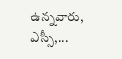ఉన్నవారు, ఎస్సీ,...